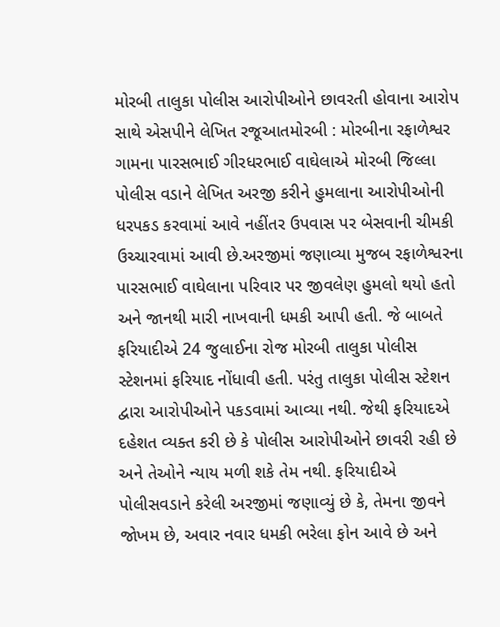મોરબી તાલુકા પોલીસ આરોપીઓને છાવરતી હોવાના આરોપ સાથે એસપીને લેખિત રજૂઆતમોરબી : મોરબીના રફાળેશ્વર ગામના પારસભાઈ ગીરધરભાઈ વાઘેલાએ મોરબી જિલ્લા પોલીસ વડાને લેખિત અરજી કરીને હુમલાના આરોપીઓની ધરપકડ કરવામાં આવે નહીંતર ઉપવાસ પર બેસવાની ચીમકી ઉચ્ચારવામાં આવી છે.અરજીમાં જણાવ્યા મુજબ રફાળેશ્વરના પારસભાઈ વાઘેલાના પરિવાર પર જીવલેણ હુમલો થયો હતો અને જાનથી મારી નાખવાની ધમકી આપી હતી. જે બાબતે ફરિયાદીએ 24 જુલાઈના રોજ મોરબી તાલુકા પોલીસ સ્ટેશનમાં ફરિયાદ નોંધાવી હતી. પરંતુ તાલુકા પોલીસ સ્ટેશન દ્વારા આરોપીઓને પકડવામાં આવ્યા નથી. જેથી ફરિયાદએ દહેશત વ્યક્ત કરી છે કે પોલીસ આરોપીઓને છાવરી રહી છે અને તેઓને ન્યાય મળી શકે તેમ નથી. ફરિયાદીએ પોલીસવડાને કરેલી અરજીમાં જણાવ્યું છે કે, તેમના જીવને જોખમ છે, અવાર નવાર ધમકી ભરેલા ફોન આવે છે અને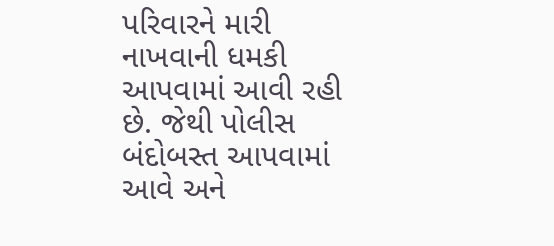પરિવારને મારી નાખવાની ધમકી આપવામાં આવી રહી છે. જેથી પોલીસ બંદોબસ્ત આપવામાં આવે અને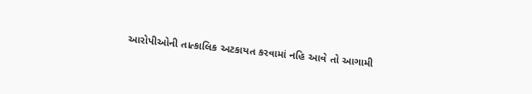આરોપીઓની તાત્કાલિક અટકાયત કરવામાં નહિ આવે તો આગામી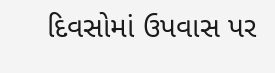દિવસોમાં ઉપવાસ પર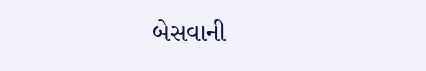બેસવાની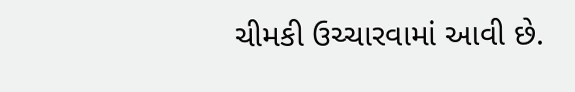ચીમકી ઉચ્ચારવામાં આવી છે.